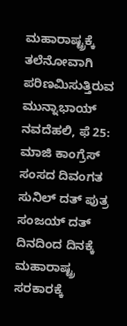ಮಹಾರಾಷ್ಟ್ರಕ್ಕೆ ತಲೆನೋವಾಗಿ ಪರಿಣಮಿಸುತ್ತಿರುವ ಮುನ್ನಾಭಾಯ್
ನವದೆಹಲಿ, ಫೆ 25: ಮಾಜಿ ಕಾಂಗ್ರೆಸ್ ಸಂಸದ ದಿವಂಗತ ಸುನಿಲ್ ದತ್ ಪುತ್ರ ಸಂಜಯ್ ದತ್ ದಿನದಿಂದ ದಿನಕ್ಕೆ ಮಹಾರಾಷ್ಟ್ರ ಸರಕಾರಕ್ಕೆ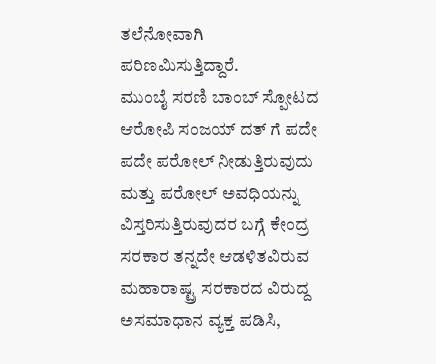ತಲೆನೋವಾಗಿ ಪರಿಣಮಿಸುತ್ತಿದ್ದಾರೆ.
ಮುಂಬೈ ಸರಣಿ ಬಾಂಬ್ ಸ್ಪೋಟದ ಆರೋಪಿ ಸಂಜಯ್ ದತ್ ಗೆ ಪದೇ ಪದೇ ಪರೋಲ್ ನೀಡುತ್ತಿರುವುದು ಮತ್ತು ಪರೋಲ್ ಅವಧಿಯನ್ನು ವಿಸ್ತರಿಸುತ್ತಿರುವುದರ ಬಗ್ಗೆ ಕೇಂದ್ರ ಸರಕಾರ ತನ್ನದೇ ಆಡಳಿತವಿರುವ ಮಹಾರಾಷ್ಟ್ರ ಸರಕಾರದ ವಿರುದ್ದ ಅಸಮಾಧಾನ ವ್ಯಕ್ತ ಪಡಿಸಿ,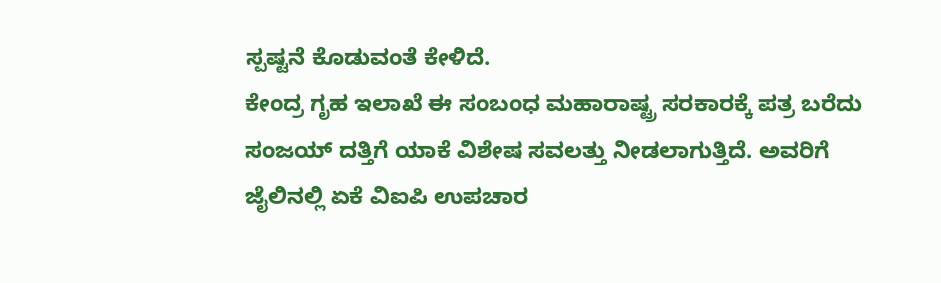ಸ್ಪಷ್ಟನೆ ಕೊಡುವಂತೆ ಕೇಳಿದೆ.
ಕೇಂದ್ರ ಗೃಹ ಇಲಾಖೆ ಈ ಸಂಬಂಧ ಮಹಾರಾಷ್ಟ್ರ ಸರಕಾರಕ್ಕೆ ಪತ್ರ ಬರೆದು ಸಂಜಯ್ ದತ್ತಿಗೆ ಯಾಕೆ ವಿಶೇಷ ಸವಲತ್ತು ನೀಡಲಾಗುತ್ತಿದೆ. ಅವರಿಗೆ ಜೈಲಿನಲ್ಲಿ ಏಕೆ ವಿಐಪಿ ಉಪಚಾರ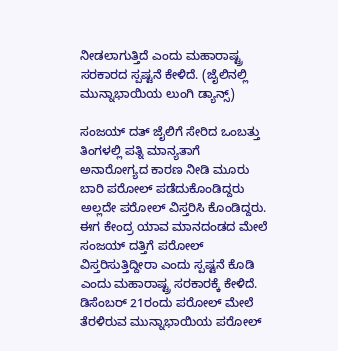ನೀಡಲಾಗುತ್ತಿದೆ ಎಂದು ಮಹಾರಾಷ್ಟ್ರ ಸರಕಾರದ ಸ್ಪಷ್ಟನೆ ಕೇಳಿದೆ. (ಜೈಲಿನಲ್ಲಿ ಮುನ್ನಾಭಾಯಿಯ ಲುಂಗಿ ಡ್ಯಾನ್ಸ್)

ಸಂಜಯ್ ದತ್ ಜೈಲಿಗೆ ಸೇರಿದ ಒಂಬತ್ತು ತಿಂಗಳಲ್ಲಿ ಪತ್ನಿ ಮಾನ್ಯತಾಗೆ ಅನಾರೋಗ್ಯದ ಕಾರಣ ನೀಡಿ ಮೂರು ಬಾರಿ ಪರೋಲ್ ಪಡೆದುಕೊಂಡಿದ್ದರು ಅಲ್ಲದೇ ಪರೋಲ್ ವಿಸ್ತರಿಸಿ ಕೊಂಡಿದ್ದರು. ಈಗ ಕೇಂದ್ರ ಯಾವ ಮಾನದಂಡದ ಮೇಲೆ ಸಂಜಯ್ ದತ್ತಿಗೆ ಪರೋಲ್ ವಿಸ್ತರಿಸುತ್ತಿದ್ದೀರಾ ಎಂದು ಸ್ಪಷ್ಟನೆ ಕೊಡಿ ಎಂದು ಮಹಾರಾಷ್ಟ್ರ ಸರಕಾರಕ್ಕೆ ಕೇಳಿದೆ.
ಡಿಸೆಂಬರ್ 21ರಂದು ಪರೋಲ್ ಮೇಲೆ ತೆರಳಿರುವ ಮುನ್ನಾಭಾಯಿಯ ಪರೋಲ್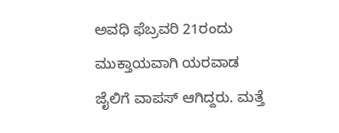ಅವಧಿ ಫೆಬ್ರವರಿ 21ರಂದು ಮುಕ್ತಾಯವಾಗಿ ಯರವಾಡ ಜೈಲಿಗೆ ವಾಪಸ್ ಆಗಿದ್ದರು. ಮತ್ತೆ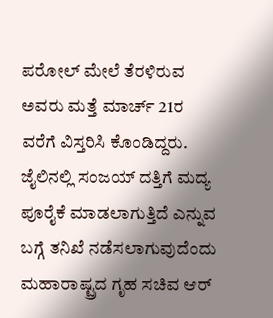ಪರೋಲ್ ಮೇಲೆ ತೆರಳಿರುವ ಅವರು ಮತ್ತೆ ಮಾರ್ಚ್ 21ರ ವರೆಗೆ ವಿಸ್ತರಿಸಿ ಕೊಂಡಿದ್ದರು.
ಜೈಲಿನಲ್ಲಿ ಸಂಜಯ್ ದತ್ತಿಗೆ ಮದ್ಯ ಪೂರೈಕೆ ಮಾಡಲಾಗುತ್ತಿದೆ ಎನ್ನುವ ಬಗ್ಗೆ ತನಿಖೆ ನಡೆಸಲಾಗುವುದೆಂದು ಮಹಾರಾಷ್ಟ್ರದ ಗೃಹ ಸಚಿವ ಆರ್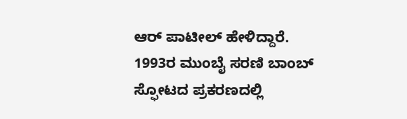ಆರ್ ಪಾಟೀಲ್ ಹೇಳಿದ್ದಾರೆ.
1993ರ ಮುಂಬೈ ಸರಣಿ ಬಾಂಬ್ ಸ್ಫೋಟದ ಪ್ರಕರಣದಲ್ಲಿ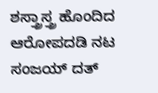ಶಸ್ತ್ರಾಸ್ತ್ರ ಹೊಂದಿದ ಆರೋಪದಡಿ ನಟ ಸಂಜಯ್ ದತ್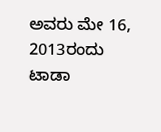ಅವರು ಮೇ 16, 2013ರಂದು ಟಾಡಾ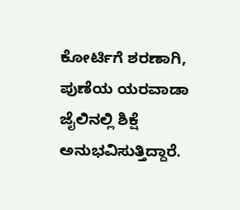ಕೋರ್ಟಿಗೆ ಶರಣಾಗಿ, ಪುಣೆಯ ಯರವಾಡಾ ಜೈಲಿನಲ್ಲಿ ಶಿಕ್ಷೆ ಅನುಭವಿಸುತ್ತಿದ್ದಾರೆ.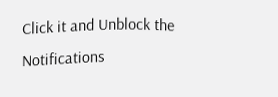Click it and Unblock the Notifications